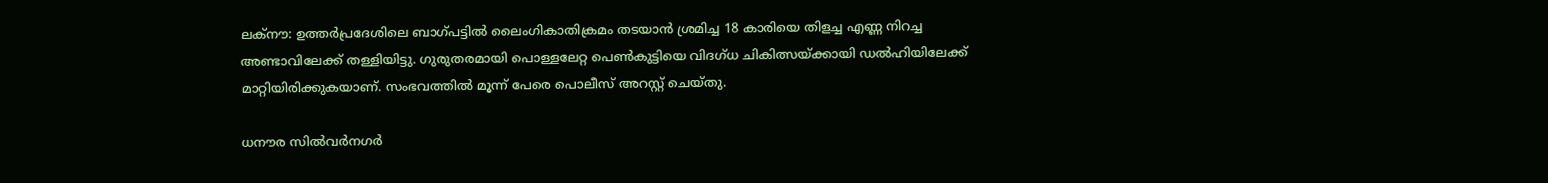ലക്‌നൗ: ഉത്തര്‍പ്രദേശിലെ ബാഗ്പട്ടില്‍ ലൈംഗികാതിക്രമം തടയാന്‍ ശ്രമിച്ച 18 കാരിയെ തിളച്ച എണ്ണ നിറച്ച അണ്ടാവിലേക്ക് തള്ളിയിട്ടു. ഗുരുതരമായി പൊള്ളലേറ്റ പെണ്‍കുട്ടിയെ വിദഗ്ധ ചികിത്സയ്ക്കായി ഡല്‍ഹിയിലേക്ക് മാറ്റിയിരിക്കുകയാണ്. സംഭവത്തില്‍ മൂന്ന് പേരെ പൊലീസ് അറസ്റ്റ് ചെയ്തു.

ധനൗര സില്‍വര്‍നഗര്‍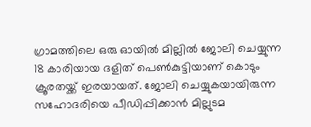ഗ്രാമത്തിലെ ഒരു ഓയില്‍ മില്ലില്‍ ജോലി ചെയ്യുന്ന 18 കാരിയായ ദളിത് പെണ്‍കുട്ടിയാണ് കൊടും ക്രൂരതയ്ക്ക് ഇരയായത്. ജോലി ചെയ്യുകയായിരുന്ന സഹോദരിയെ പീഡിപ്പിക്കാന്‍ മില്ലുടമ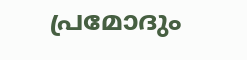പ്രമോദും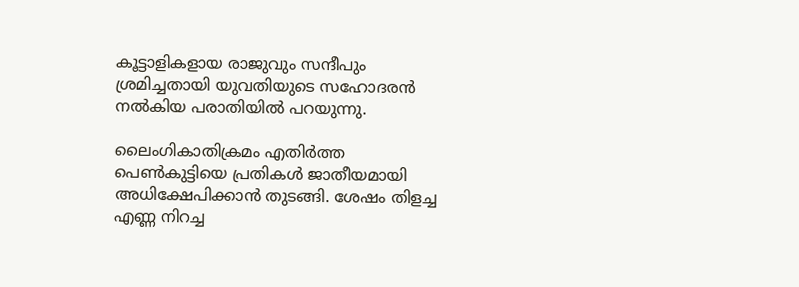കൂട്ടാളികളായ രാജുവും സന്ദീപും ശ്രമിച്ചതായി യുവതിയുടെ സഹോദരന്‍ നല്‍കിയ പരാതിയില്‍ പറയുന്നു.

ലൈംഗികാതിക്രമം എതിര്‍ത്ത പെണ്‍കുട്ടിയെ പ്രതികള്‍ ജാതീയമായി അധിക്ഷേപിക്കാന്‍ തുടങ്ങി. ശേഷം തിളച്ച എണ്ണ നിറച്ച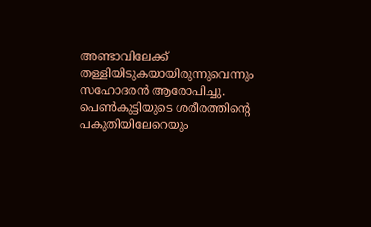അണ്ടാവിലേക്ക് തള്ളിയിടുകയായിരുന്നുവെന്നും സഹോദരന്‍ ആരോപിച്ചു. പെണ്‍കുട്ടിയുടെ ശരീരത്തിന്റെ പകുതിയിലേറെയും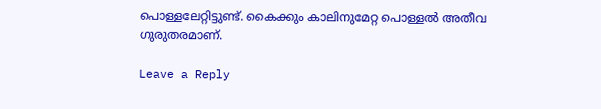പൊള്ളലേറ്റിട്ടുണ്ട്. കൈക്കും കാലിനുമേറ്റ പൊള്ളല്‍ അതീവ ഗുരുതരമാണ്.

Leave a Reply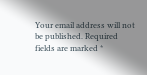Your email address will not be published. Required fields are marked *